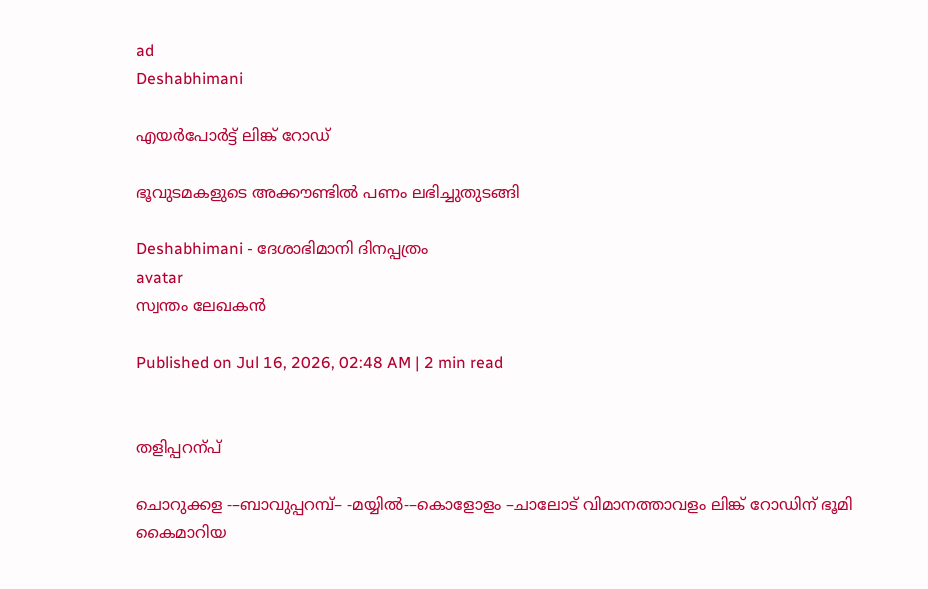ad
Deshabhimani

എയർപോർട്ട്‌ ലിങ്ക്‌ റോഡ്‌

ഭൂവുടമകളുടെ അക്ക‍ൗണ്ടിൽ പണം ലഭിച്ചുതുടങ്ങി

Deshabhimani - ദേശാഭിമാനി ദിനപ്പത്രം
avatar
സ്വന്തം ലേഖകൻ

Published on Jul 16, 2026, 02:48 AM | 2 min read


തളിപ്പറന്പ്‌

ചൊറുക്കള -–ബാവുപ്പറമ്പ്– -മയ്യിൽ-–കൊളോളം –ചാലോട്‌ വിമാനത്താവളം ലിങ്ക് റോഡിന്‌ ഭൂമി കൈമാറിയ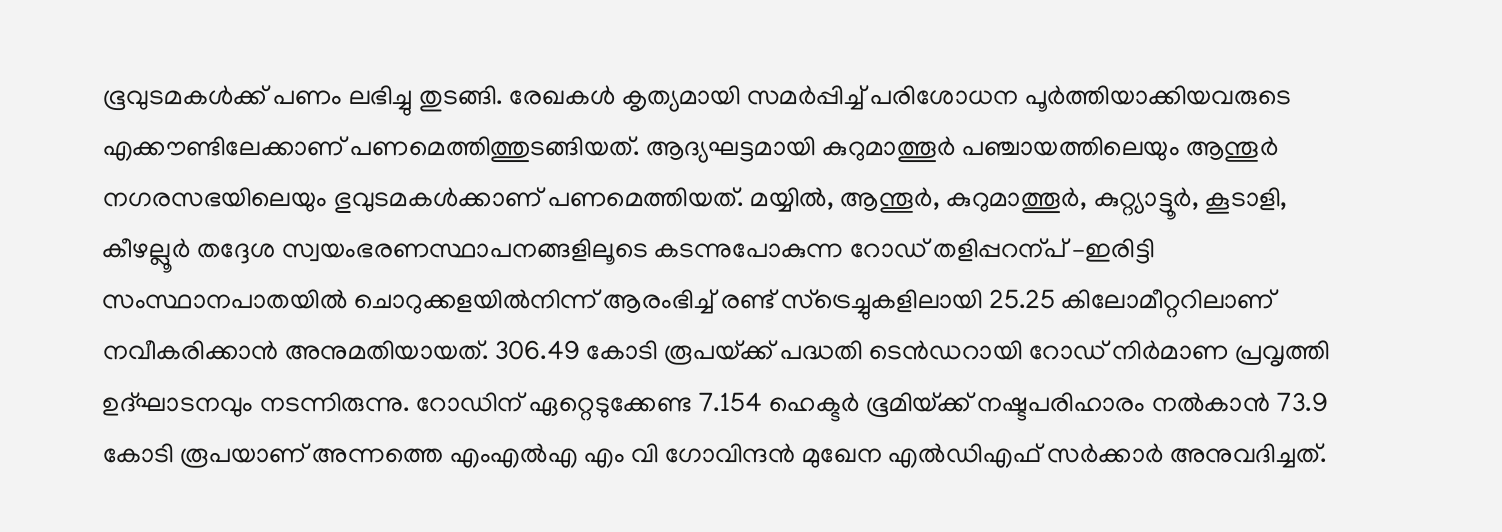ഭൂവുടമകൾക്ക്‌ പണം ലഭിച്ചു തുടങ്ങി. രേഖകൾ കൃത്യമായി സമർപ്പിച്ച്‌ പരിശോധന പൂർത്തിയാക്കിയവരുടെ എക്ക‍ൗണ്ടിലേക്കാണ്‌ പണമെത്തിത്തുടങ്ങിയത്‌. ആദ്യഘട്ടമായി കുറുമാത്തൂർ പഞ്ചായത്തിലെയും ആന്തൂർ നഗരസഭയിലെയും ഭുവുടമകൾക്കാണ്‌ പണമെത്തിയത്‌. മയ്യിൽ, ആന്തൂർ, കുറുമാത്തൂർ, കുറ്റ്യാട്ടൂർ, കൂടാളി, കീഴല്ലൂർ തദ്ദേശ സ്വയംഭരണസ്ഥാപനങ്ങളിലൂടെ കടന്നുപോകുന്ന റോഡ്‌ തളിപ്പറന്പ്‌ –ഇരിട്ടി സംസ്ഥാനപാതയിൽ ചൊറുക്കളയിൽനിന്ന് ആരംഭിച്ച്‌ രണ്ട്‌ സ്‌ട്രെച്ചുകളിലായി 25.25 കിലോമീറ്ററിലാണ്‌ നവീകരിക്കാൻ അനുമതിയായത്‌. 306.49 കോടി രൂപയ്‌ക്ക്‌ പദ്ധതി ടെൻഡറായി റോഡ്‌ നിർമാണ പ്രവൃത്തി ഉദ്‌ഘാടനവും നടന്നിരുന്നു. റോഡിന്‌ ഏറ്റെടുക്കേണ്ട 7.154 ഹെക്ടർ ഭൂമിയ്‌ക്ക്‌ നഷ്ടപരിഹാരം നൽകാൻ 73.9 കോടി രൂപയാണ്‌ അന്നത്തെ എംഎൽഎ എം വി ഗോവിന്ദൻ മുഖേന എൽഡിഎഫ്‌ സർക്കാർ അനുവദിച്ചത്‌.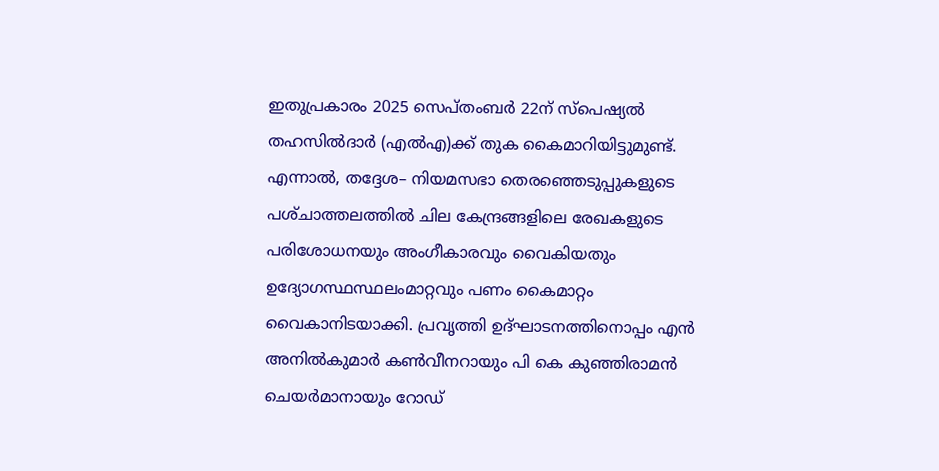ഇതുപ്രകാരം 2025 സെപ്‌തംബർ 22ന്‌ സ്പെഷ്യൽ തഹസിൽദാർ (എൽഎ)ക്ക് തുക കൈമാറിയിട്ടുമുണ്ട്‌. എന്നാൽ, തദ്ദേശ– നിയമസഭാ തെരഞ്ഞെടുപ്പുകളുടെ പശ്‌ചാത്തലത്തിൽ ചില കേന്ദ്രങ്ങളിലെ രേഖകളുടെ പരിശോധനയും അംഗീകാരവും വൈകിയതും ഉദ്യോഗസ്ഥസ്ഥലംമാറ്റവും പണം കൈമാറ്റം വൈകാനിടയാക്കി. പ്രവൃത്തി ഉദ്‌ഘാടനത്തിനൊപ്പം എൻ അനിൽകുമാർ കൺവീനറായും പി കെ കുഞ്ഞിരാമൻ ചെയർമാനായും റോഡ്‌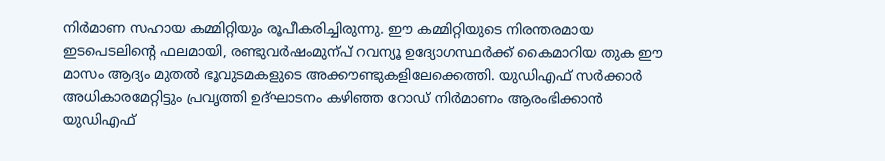നിർമാണ സഹായ കമ്മിറ്റിയും രൂപീകരിച്ചിരുന്നു. ഇ‍ൗ കമ്മിറ്റിയുടെ നിരന്തരമായ ഇടപെടലിന്റെ ഫലമായി, രണ്ടുവർഷംമുന്പ്‌ റവന്യൂ ഉദ്യോഗസ്ഥർക്ക്‌ കൈമാറിയ തുക ഇ‍ൗ മാസം ആദ്യം മുതൽ ഭൂവുടമകളുടെ അക്ക‍ൗണ്ടുകളിലേക്കെത്തി. യുഡിഎഫ്‌ സർക്കാർ അധികാരമേറ്റിട്ടും പ്രവൃത്തി ഉദ്‌ഘാടനം കഴിഞ്ഞ റോഡ്‌ നിർമാണം ആരംഭിക്കാൻ യുഡിഎഫ്‌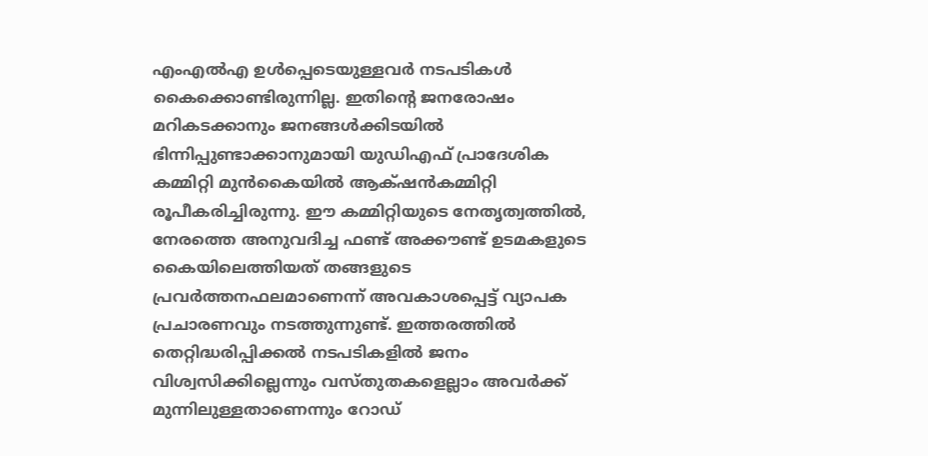എംഎൽഎ ഉൾപ്പെടെയുള്ളവർ നടപടികൾ കൈക്കൊണ്ടിരുന്നില്ല. ഇതിന്റെ ജനരോഷം മറികടക്കാനും ജനങ്ങൾക്കിടയിൽ ഭിന്നിപ്പുണ്ടാക്കാനുമായി യുഡിഎഫ്‌ പ്രാദേശിക കമ്മിറ്റി മുൻകൈയിൽ ആക്‌ഷൻകമ്മിറ്റി രൂപീകരിച്ചിരുന്നു. ഇ‍ൗ കമ്മിറ്റിയുടെ നേതൃത്വത്തിൽ, നേരത്തെ അനുവദിച്ച ഫണ്ട്‌ അക്ക‍ൗണ്ട്‌ ഉടമകളുടെ കൈയിലെത്തിയത്‌ തങ്ങളുടെ പ്രവർത്തനഫലമാണെന്ന്‌ അവകാശപ്പെട്ട്‌ വ്യാപക പ്രചാരണവും നടത്തുന്നുണ്ട്‌. ഇത്തരത്തിൽ തെറ്റിദ്ധരിപ്പിക്കൽ നടപടികളിൽ ജനം വിശ്വസിക്കില്ലെന്നും വസ്‌തുതകളെല്ലാം അവർക്ക്‌ മുന്നിലുള്ളതാണെന്നും റോഡ്‌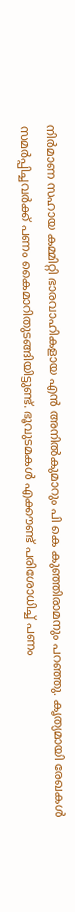നിർമാണ സഹായ കമ്മിറ്റി ഭാരവാഹികളായ എൻ അനിൽകുമാറും പി കെ കുഞ്ഞിരാമനും പറഞ്ഞു. കൃത്യമായി രേഖകൾ സമർപ്പിച്ചവർക്ക്‌ പണം കൈമാറിതുടങ്ങിയിട്ടുണ്ട്‌. ഭൂവുടമകൾ എക്ക‍ൗണ്ട്‌ പരിശോധിച്ച്‌ പണം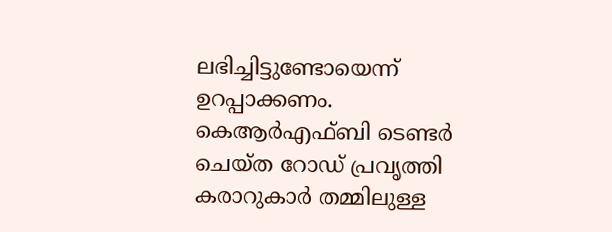ലഭിച്ചിട്ടുണ്ടോയെന്ന്‌ ഉറപ്പാക്കണം. കെആർഎഫ്ബി ടെണ്ടർ ചെയ്ത റോഡ് പ്രവൃത്തി കരാറുകാർ തമ്മിലുള്ള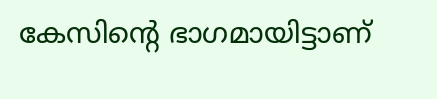കേസിന്റെ ഭാഗമായിട്ടാണ്‌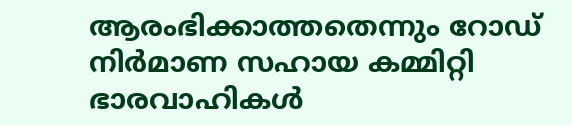ആരംഭിക്കാത്തതെന്നും റോഡ്‌ നിർമാണ സഹായ കമ്മിറ്റി ഭാരവാഹികൾ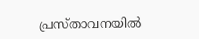പ്രസ്‌താവനയിൽ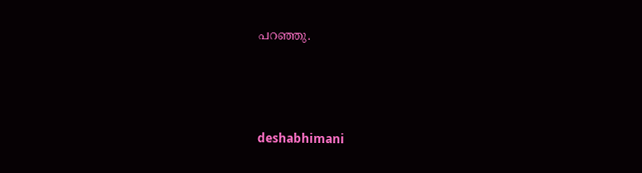പറഞ്ഞു.



deshabhimani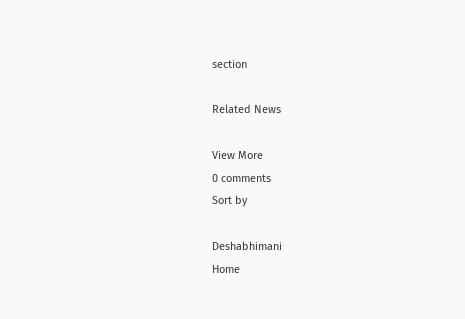section

Related News

View More
0 comments
Sort by

Deshabhimani
Home